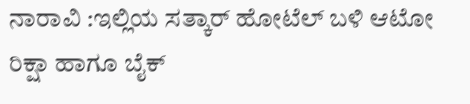ನಾರಾವಿ :ಇಲ್ಲಿಯ ಸತ್ಕಾರ್ ಹೋಟೆಲ್ ಬಳಿ ಆಟೋ ರಿಕ್ಷಾ ಹಾಗೂ ಬೈಕ್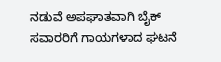ನಡುವೆ ಅಪಘಾತವಾಗಿ ಬೈಕ್ ಸವಾರರಿಗೆ ಗಾಯಗಳಾದ ಘಟನೆ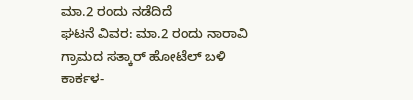ಮಾ.2 ರಂದು ನಡೆದಿದೆ
ಘಟನೆ ವಿವರ: ಮಾ.2 ರಂದು ನಾರಾವಿ ಗ್ರಾಮದ ಸತ್ಕಾರ್ ಹೋಟೆಲ್ ಬಳಿ ಕಾರ್ಕಳ-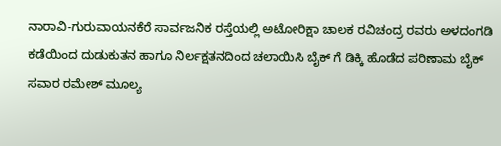ನಾರಾವಿ-ಗುರುವಾಯನಕೆರೆ ಸಾರ್ವಜನಿಕ ರಸ್ತೆಯಲ್ಲಿ ಅಟೋರಿಕ್ಷಾ ಚಾಲಕ ರವಿಚಂದ್ರ ರವರು ಅಳದಂಗಡಿ ಕಡೆಯಿಂದ ದುಡುಕುತನ ಹಾಗೂ ನಿರ್ಲಕ್ಷತನದಿಂದ ಚಲಾಯಿಸಿ ಬೈಕ್ ಗೆ ಡಿಕ್ಕಿ ಹೊಡೆದ ಪರಿಣಾಮ ಬೈಕ್ ಸವಾರ ರಮೇಶ್ ಮೂಲ್ಯ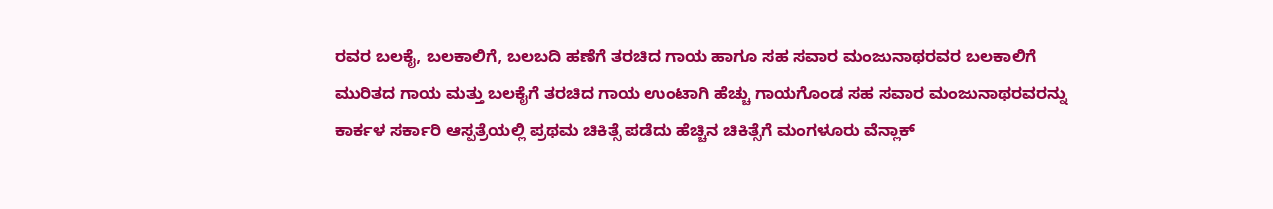ರವರ ಬಲಕೈ, ಬಲಕಾಲಿಗೆ, ಬಲಬದಿ ಹಣೆಗೆ ತರಚಿದ ಗಾಯ ಹಾಗೂ ಸಹ ಸವಾರ ಮಂಜುನಾಥರವರ ಬಲಕಾಲಿಗೆ ಮುರಿತದ ಗಾಯ ಮತ್ತು ಬಲಕೈಗೆ ತರಚಿದ ಗಾಯ ಉಂಟಾಗಿ ಹೆಚ್ಚು ಗಾಯಗೊಂಡ ಸಹ ಸವಾರ ಮಂಜುನಾಥರವರನ್ನು ಕಾರ್ಕಳ ಸರ್ಕಾರಿ ಆಸ್ಪತ್ರೆಯಲ್ಲಿ ಪ್ರಥಮ ಚಿಕಿತ್ಸೆ ಪಡೆದು ಹೆಚ್ಚಿನ ಚಿಕಿತ್ಸೆಗೆ ಮಂಗಳೂರು ವೆನ್ಲಾಕ್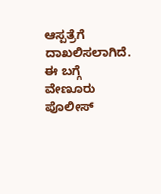ಆಸ್ಪತ್ರೆಗೆ ದಾಖಲಿಸಲಾಗಿದೆ.
ಈ ಬಗ್ಗೆ ವೇಣೂರು ಪೊಲೀಸ್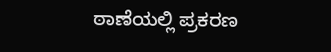ಠಾಣೆಯಲ್ಲಿ ಪ್ರಕರಣ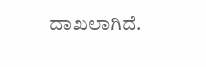ದಾಖಲಾಗಿದೆ.